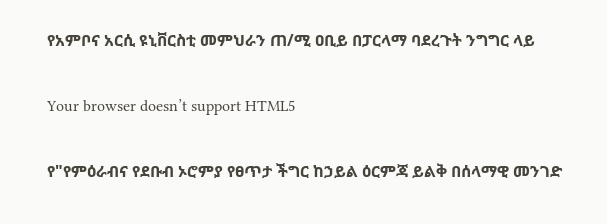የአምቦና አርሲ ዩኒቨርስቲ መምህራን ጠ/ሚ ዐቢይ በፓርላማ ባደረጉት ንግግር ላይ

Your browser doesn’t support HTML5

የ"የምዕራብና የደቡብ ኦሮምያ የፀጥታ ችግር ከኃይል ዕርምጃ ይልቅ በሰላማዊ መንገድ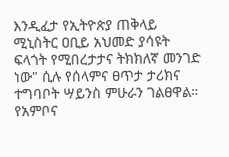እንዲፈታ የኢትዮጵያ ጠቅላይ ሚኒስትር ዐቢይ አህመድ ያሳዩት ፍላጎት የሚበረታታና ትክክለኛ መንገድ ነው" ሲሉ የሰላምና ፀጥታ ታሪክና ተግባቦት ሣይንስ ምሁራን ገልፀዋል። የአምቦና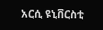አርሲ ዩኒቨርስቲ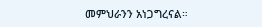መምህራንን አነጋግረናል።